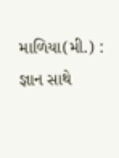માળિયા(મી.) : જ્ઞાન સાથે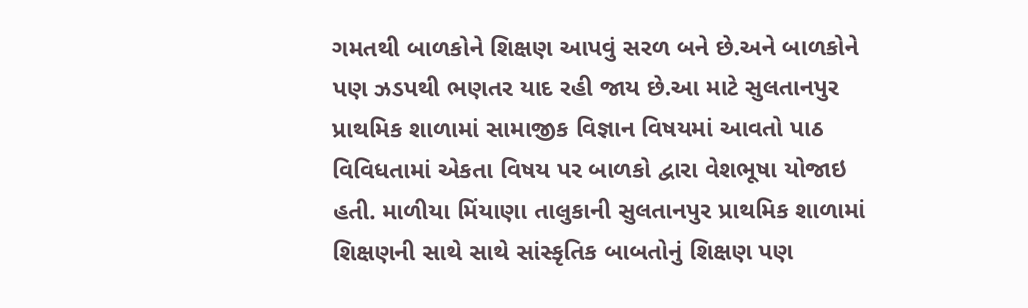ગમતથી બાળકોને શિક્ષણ આપવું સરળ બને છે.અને બાળકોને પણ ઝડપથી ભણતર યાદ રહી જાય છે.આ માટે સુલતાનપુર પ્રાથમિક શાળામાં સામાજીક વિજ્ઞાન વિષયમાં આવતો પાઠ વિવિધતામાં એકતા વિષય પર બાળકો દ્વારા વેશભૂષા યોજાઇ હતી. માળીયા મિંયાણા તાલુકાની સુલતાનપુર પ્રાથમિક શાળામાં શિક્ષણની સાથે સાથે સાંસ્કૃતિક બાબતોનું શિક્ષણ પણ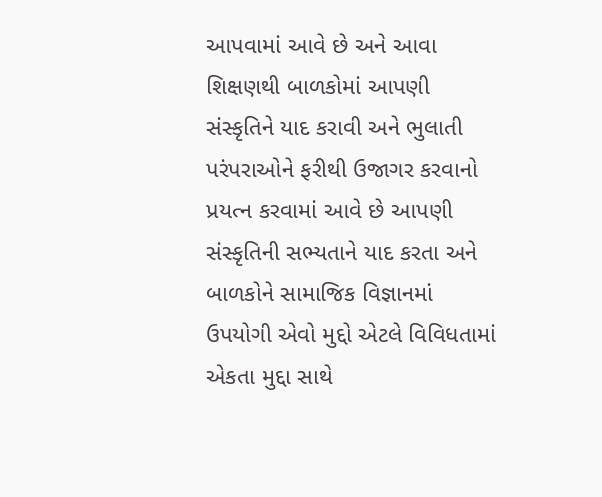આપવામાં આવે છે અને આવા શિક્ષણથી બાળકોમાં આપણી સંસ્કૃતિને યાદ કરાવી અને ભુલાતી પરંપરાઓને ફરીથી ઉજાગર કરવાનો પ્રયત્ન કરવામાં આવે છે આપણી સંસ્કૃતિની સભ્યતાને યાદ કરતા અને બાળકોને સામાજિક વિજ્ઞાનમાં ઉપયોગી એવો મુદ્દો એટલે વિવિધતામાં એકતા મુદ્દા સાથે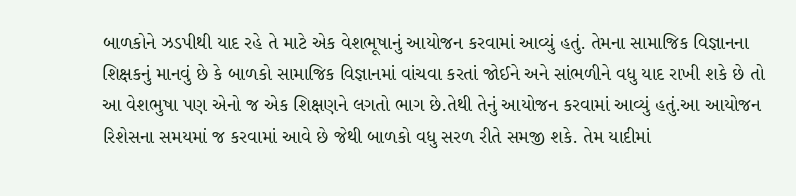બાળકોને ઝડપીથી યાદ રહે તે માટે એક વેશભૂષાનું આયોજન કરવામાં આવ્યું હતું. તેમના સામાજિક વિજ્ઞાનના શિક્ષકનું માનવું છે કે બાળકો સામાજિક વિજ્ઞાનમાં વાંચવા કરતાં જોઈને અને સાંભળીને વધુ યાદ રાખી શકે છે તો આ વેશભુષા પણ એનો જ એક શિક્ષણને લગતો ભાગ છે.તેથી તેનું આયોજન કરવામાં આવ્યું હતું.આ આયોજન રિશેસના સમયમાં જ કરવામાં આવે છે જેથી બાળકો વધુ સરળ રીતે સમજી શકે. તેમ યાદીમાં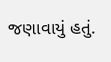જણાવાયું હતું.